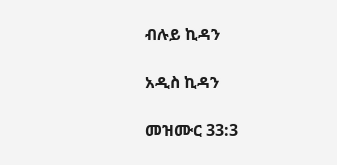ብሉይ ኪዳን

አዲስ ኪዳን

መዝሙር 33:3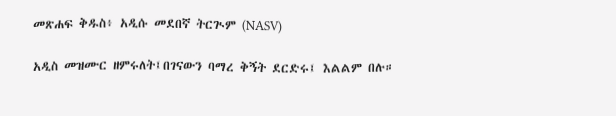መጽሐፍ ቅዱስ፥ አዲሱ መደበኛ ትርጒም (NASV)

አዲስ መዝሙር ዘምሩለት፤በገናውን ባማረ ቅኝት ደርድሩ፤ እልልም በሉ።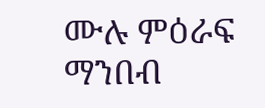ሙሉ ምዕራፍ ማንበብ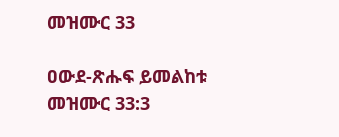መዝሙር 33

ዐውደ-ጽሑፍ ይመልከቱ መዝሙር 33:3